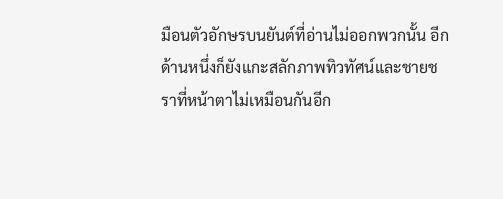มือนตัวอักษรบนยันต์ที่อ่านไม่ออกพวกนั้น อีกด้านหนึ่งก็ยังแกะสลักภาพทิวทัศน์และชายชราที่หน้าตาไม่เหมือนกันอีก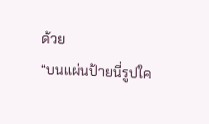ด้วย
“บนแผ่นป้ายนี่รูปใค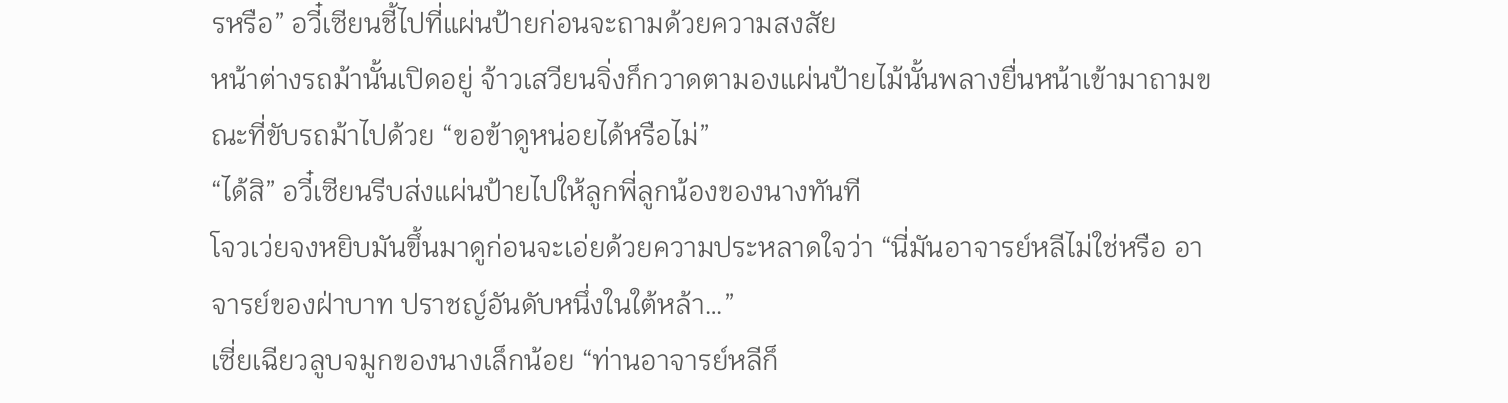รหรือ” อวี๋เซียนชี้ไปที่แผ่นป้ายก่อนจะถามด้วยความสงสัย
หน้าต่างรถม้านั้นเปิดอยู่ จ้าวเสวียนจิ่งก็กวาดตามองแผ่นป้ายไม้นั้นพลางยื่นหน้าเข้ามาถามขณะที่ขับรถม้าไปด้วย “ขอข้าดูหน่อยได้หรือไม่”
“ได้สิ” อวี๋เซียนรีบส่งแผ่นป้ายไปให้ลูกพี่ลูกน้องของนางทันที
โจวเว่ยจงหยิบมันขึ้นมาดูก่อนจะเอ่ยด้วยความประหลาดใจว่า “นี่มันอาจารย์หลีไม่ใช่หรือ อาจารย์ของฝ่าบาท ปราชญ์อันดับหนึ่งในใต้หล้า…”
เซี่ยเฉียวลูบจมูกของนางเล็กน้อย “ท่านอาจารย์หลีก็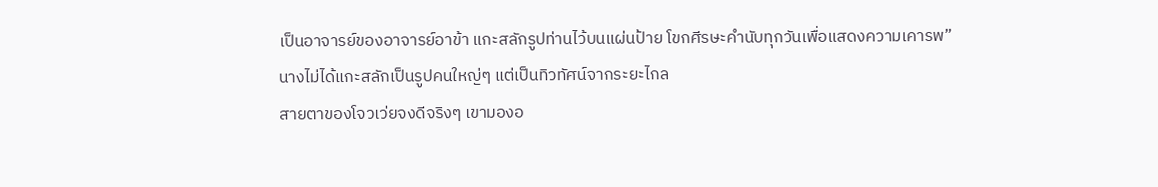เป็นอาจารย์ของอาจารย์อาข้า แกะสลักรูปท่านไว้บนแผ่นป้าย โขกศีรษะคำนับทุกวันเพื่อแสดงความเคารพ”
นางไม่ได้แกะสลักเป็นรูปคนใหญ่ๆ แต่เป็นทิวทัศน์จากระยะไกล
สายตาของโจวเว่ยจงดีจริงๆ เขามองอ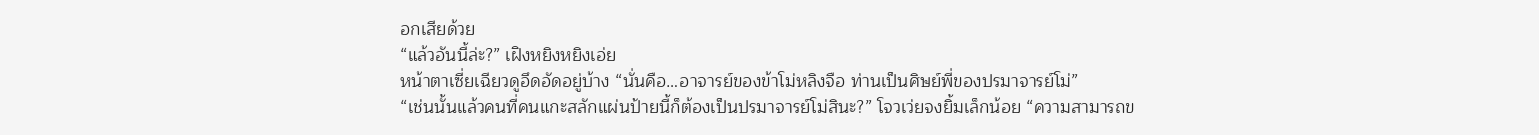อกเสียด้วย
“แล้วอันนี้ล่ะ?” เฝิงหยิงหยิงเอ่ย
หน้าตาเซี่ยเฉียวดูอึดอัดอยู่บ้าง “นั่นคือ…อาจารย์ของข้าโม่หลิงจือ ท่านเป็นศิษย์พี่ของปรมาจารย์โม่”
“เช่นนั้นแล้วคนที่คนแกะสลักแผ่นป้ายนี้ก็ต้องเป็นปรมาจารย์โม่สินะ?” โจวเว่ยจงยิ้มเล็กน้อย “ความสามารถข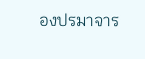องปรมาจาร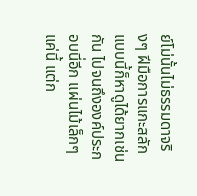ย์โม่นั้นไม่ธรรมดาจริงๆ ฝีมือการแกะสลักแบบนี้ก็หาดูได้ยากเช่นกัน ไปจนถึงองค์ประกอบนี่อีก แผ่นไม้เล็กๆ แค่นี้ แต่ก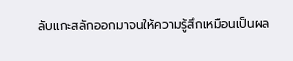ลับแกะสลักออกมาจนให้ความรู้สึกเหมือนเป็นผล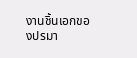งานชิ้นเอกของปรมา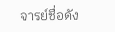จารย์ชื่อดัง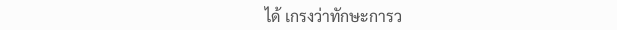ได้ เกรงว่าทักษะการว